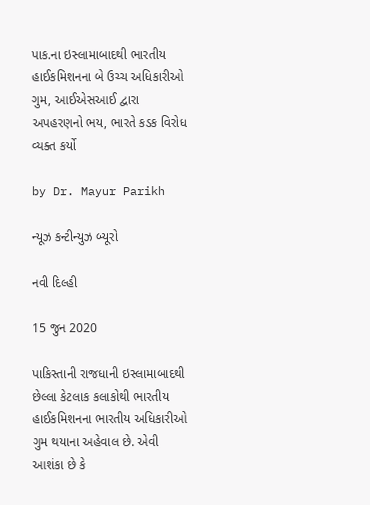પાક.ના ઇસ્લામાબાદથી ભારતીય હાઈકમિશનના બે ઉચ્ચ અધિકારીઓ ગુમ, આઈએસઆઈ દ્વારા અપહરણનો ભય, ભારતે કડક વિરોધ વ્યક્ત કર્યો

by Dr. Mayur Parikh

ન્યૂઝ કન્ટીન્યુઝ બ્યૂરો

નવી દિલ્હી

15 જુન 2020

પાકિસ્તાની રાજધાની ઇસ્લામાબાદથી છેલ્લા કેટલાક કલાકોથી ભારતીય હાઈકમિશનના ભારતીય અધિકારીઓ ગુમ થયાના અહેવાલ છે. એવી આશંકા છે કે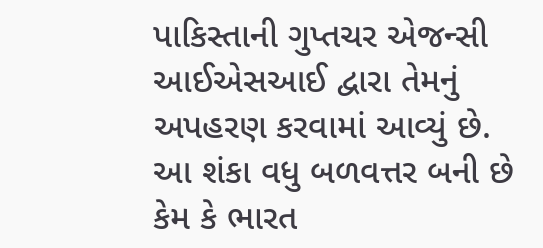પાકિસ્તાની ગુપ્તચર એજન્સી આઈએસઆઈ દ્વારા તેમનું અપહરણ કરવામાં આવ્યું છે. આ શંકા વધુ બળવત્તર બની છે કેમ કે ભારત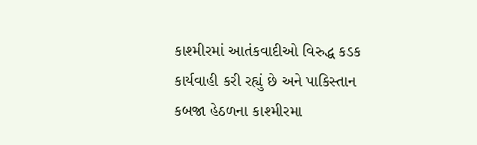કાશ્મીરમાં આતંકવાદીઓ વિરુદ્ધ કડક કાર્યવાહી કરી રહ્યું છે અને પાકિસ્તાન કબજા હેઠળના કાશ્મીરમા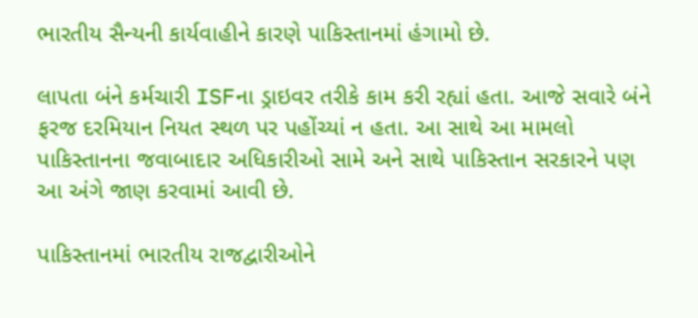ભારતીય સૈન્યની કાર્યવાહીને કારણે પાકિસ્તાનમાં હંગામો છે.

લાપતા બંને કર્મચારી ISFના ડ્રાઇવર તરીકે કામ કરી રહ્યાં હતા. આજે સવારે બંને ફરજ દરમિયાન નિયત સ્થળ પર પહોંચ્યાં ન હતા. આ સાથે આ મામલો પાકિસ્તાનના જવાબાદાર અધિકારીઓ સામે અને સાથે પાકિસ્તાન સરકારને પણ આ અંગે જાણ કરવામાં આવી છે.

પાકિસ્તાનમાં ભારતીય રાજદ્વારીઓને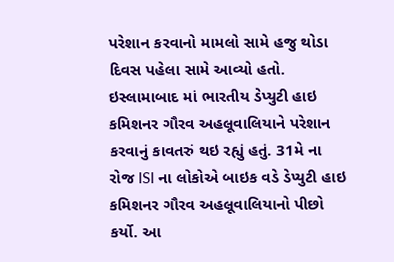પરેશાન કરવાનો મામલો સામે હજુ થોડા દિવસ પહેલા સામે આવ્યો હતો. ઇસ્લામાબાદ માં ભારતીય ડેપ્યુટી હાઇ કમિશનર ગૌરવ અહલૂવાલિયાને પરેશાન કરવાનું કાવતરું થઇ રહ્યું હતું. 31મે ના રોજ ISI ના લોકોએ બાઇક વડે ડેપ્યુટી હાઇ કમિશનર ગૌરવ અહલૂવાલિયાનો પીછો કર્યો. આ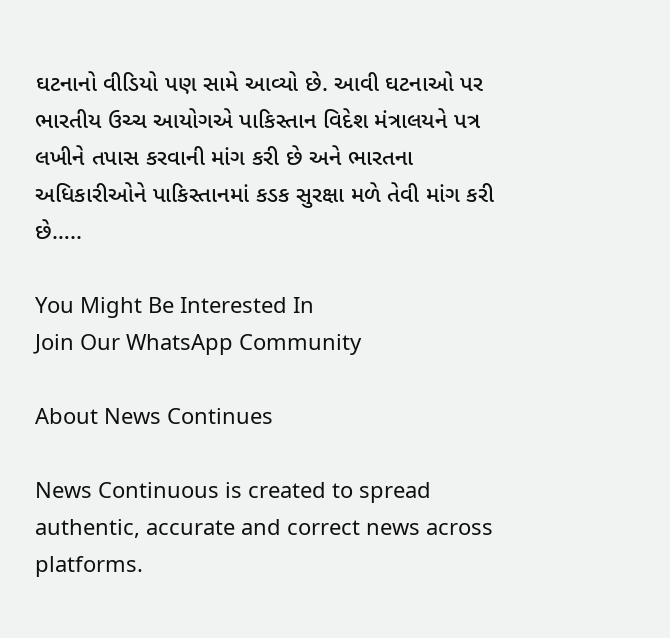ઘટનાનો વીડિયો પણ સામે આવ્યો છે. આવી ઘટનાઓ પર ભારતીય ઉચ્ચ આયોગએ પાકિસ્તાન વિદેશ મંત્રાલયને પત્ર લખીને તપાસ કરવાની માંગ કરી છે અને ભારતના અધિકારીઓને પાકિસ્તાનમાં કડક સુરક્ષા મળે તેવી માંગ કરી છે…..

You Might Be Interested In
Join Our WhatsApp Community

About News Continues

News Continuous is created to spread authentic, accurate and correct news across platforms.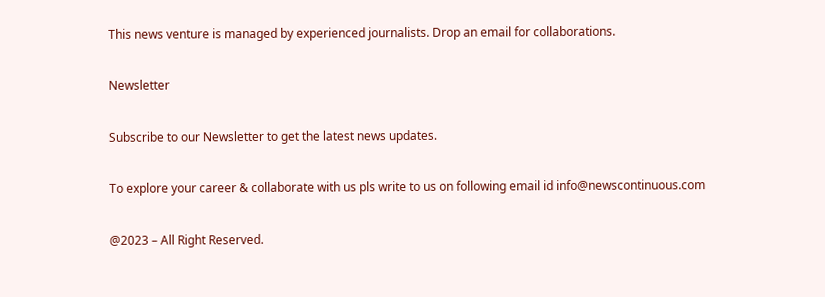This news venture is managed by experienced journalists. Drop an email for collaborations.

Newsletter

Subscribe to our Newsletter to get the latest news updates.

To explore your career & collaborate with us pls write to us on following email id info@newscontinuous.com

@2023 – All Right Reserved.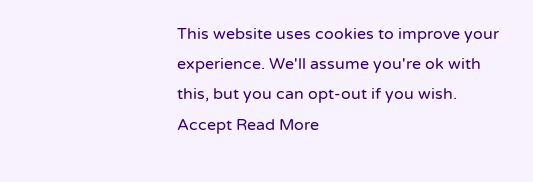This website uses cookies to improve your experience. We'll assume you're ok with this, but you can opt-out if you wish. Accept Read More